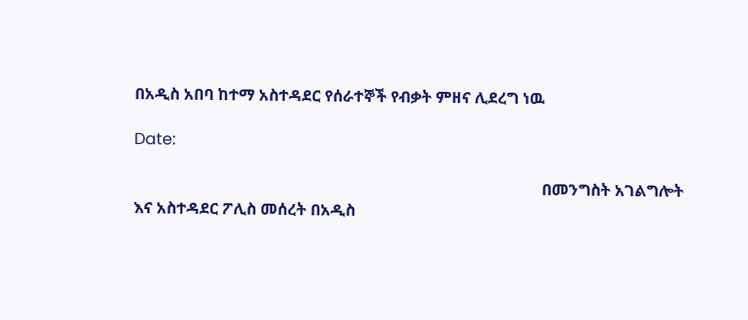በአዲስ አበባ ከተማ አስተዳደር የሰራተኞች የብቃት ምዘና ሊደረግ ነዉ

Date:

                                                                                                      በመንግስት አገልግሎት እና አስተዳደር ፖሊስ መሰረት በአዲስ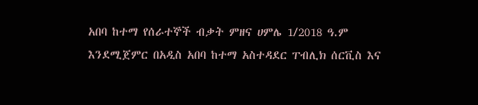አበባ ከተማ የሰራተኞች ብቃት ምዘና ሀምሌ 1/2018 ዓ.ም እንደሚጀምር በአዲስ አበባ ከተማ አስተዳደር ፐብሊክ ሰርቪስ እና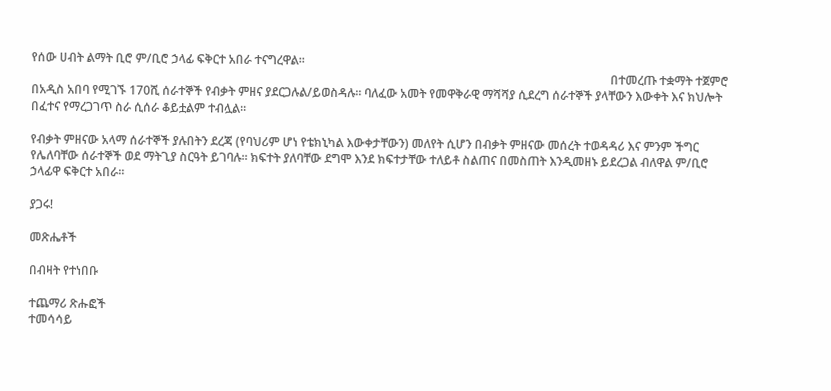የሰው ሀብት ልማት ቢሮ ም/ቢሮ ኃላፊ ፍቅርተ አበራ ተናግረዋል፡፡
                                                                                                                                                                                                 በተመረጡ ተቋማት ተጀምሮ በአዲስ አበባ የሚገኙ 170ሺ ሰራተኞች የብቃት ምዘና ያደርጋሉል/ይወስዳሉ፡፡ ባለፈው አመት የመዋቅራዊ ማሻሻያ ሲደረግ ሰራተኞች ያላቸውን እውቀት እና ክህሎት በፈተና የማረጋገጥ ስራ ሲሰራ ቆይቷልም ተብሏል፡፡

የብቃት ምዘናው አላማ ሰራተኞች ያሉበትን ደረጃ (የባህሪም ሆነ የቴክኒካል እውቀታቸውን) መለየት ሲሆን በብቃት ምዘናው መሰረት ተወዳዳሪ እና ምንም ችግር የሌለባቸው ሰራተኞች ወደ ማትጊያ ስርዓት ይገባሉ፡፡ ክፍተት ያለባቸው ደግሞ እንደ ክፍተታቸው ተለይቶ ስልጠና በመስጠት እንዲመዘኑ ይደረጋል ብለዋል ም/ቢሮ ኃላፊዋ ፍቅርተ አበራ፡፡

ያጋሩ!

መጽሔቶች

በብዛት የተነበቡ

ተጨማሪ ጽሑፎች
ተመሳሳይ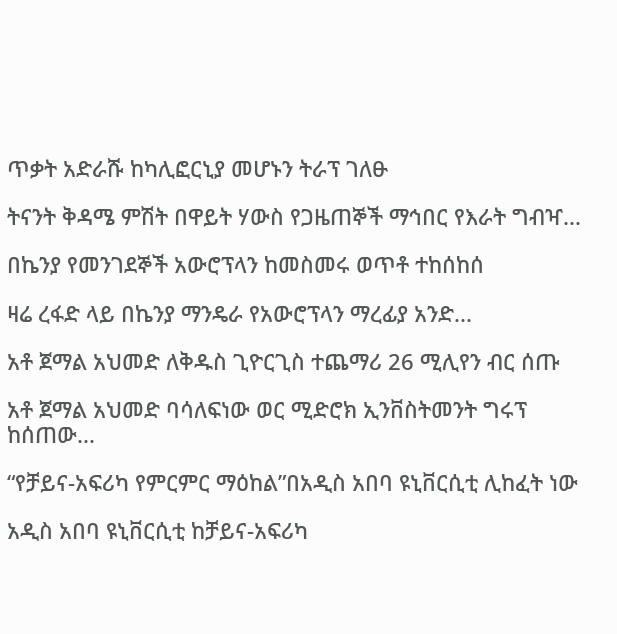ጥቃት አድራሹ ከካሊፎርኒያ መሆኑን ትራፕ ገለፁ

ትናንት ቅዳሜ ምሽት በዋይት ሃውስ የጋዜጠኞች ማኅበር የእራት ግብዣ...

በኬንያ የመንገደኞች አውሮፕላን ከመስመሩ ወጥቶ ተከሰከሰ

ዛሬ ረፋድ ላይ በኬንያ ማንዴራ የአውሮፕላን ማረፊያ አንድ...

አቶ ጀማል አህመድ ለቅዱስ ጊዮርጊስ ተጨማሪ 26 ሚሊየን ብር ሰጡ

አቶ ጀማል አህመድ ባሳለፍነው ወር ሚድሮክ ኢንቨስትመንት ግሩፕ  ከሰጠው...

“የቻይና-አፍሪካ የምርምር ማዕከል”በአዲስ አበባ ዩኒቨርሲቲ ሊከፈት ነው

አዲስ አበባ ዩኒቨርሲቲ ከቻይና-አፍሪካ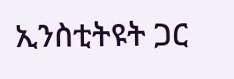ኢንስቲትዩት ጋር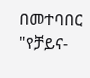በመተባበር "የቻይና-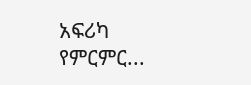አፍሪካ የምርምር...